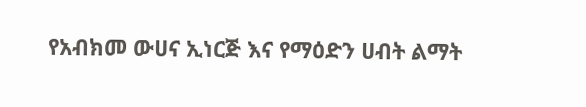የአብክመ ውሀና ኢነርጅ እና የማዕድን ሀብት ልማት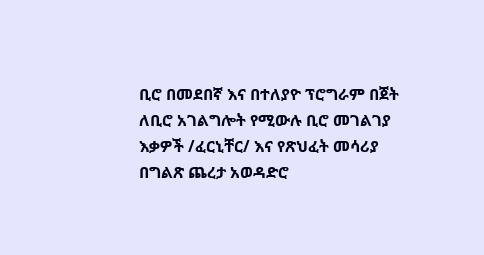ቢሮ በመደበኛ እና በተለያዮ ፕሮግራም በጀት ለቢሮ አገልግሎት የሚውሉ ቢሮ መገልገያ እቃዎች /ፈርኒቸር/ እና የጽህፈት መሳሪያ በግልጽ ጨረታ አወዳድሮ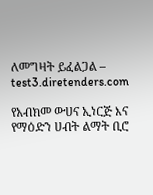ለመግዛት ይፈልጋል – test3.diretenders.com

የአብክመ ውሀና ኢነርጅ እና የማዕድን ሀብት ልማት ቢሮ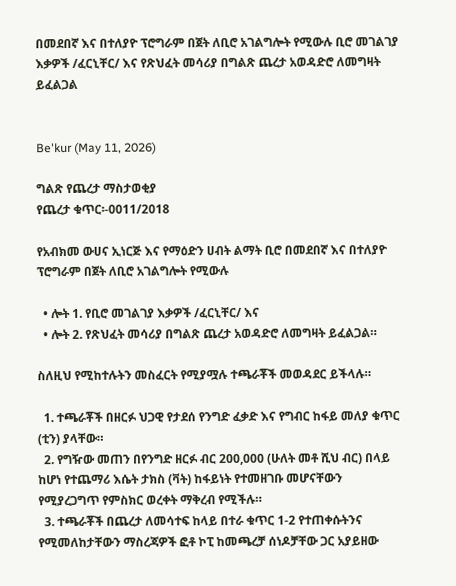በመደበኛ እና በተለያዮ ፕሮግራም በጀት ለቢሮ አገልግሎት የሚውሉ ቢሮ መገልገያ እቃዎች /ፈርኒቸር/ እና የጽህፈት መሳሪያ በግልጽ ጨረታ አወዳድሮ ለመግዛት ይፈልጋል


Be'kur (May 11, 2026)

ግልጽ የጨረታ ማስታወቂያ
የጨረታ ቁጥር፡-0011/2018

የአብክመ ውሀና ኢነርጅ እና የማዕድን ሀብት ልማት ቢሮ በመደበኛ እና በተለያዮ ፕሮግራም በጀት ለቢሮ አገልግሎት የሚውሉ

  • ሎት 1. የቢሮ መገልገያ እቃዎች /ፈርኒቸር/ እና
  • ሎት 2. የጽህፈት መሳሪያ በግልጽ ጨረታ አወዳድሮ ለመግዛት ይፈልጋል።

ስለዚህ የሚከተሉትን መስፈርት የሚያሟሉ ተጫራቾች መወዳደር ይችላሉ።

  1. ተጫራቾች በዘርፉ ህጋዊ የታደሰ የንግድ ፈቃድ እና የግብር ከፋይ መለያ ቁጥር (ቲን) ያላቸው።
  2. የግዥው መጠን በየንግድ ዘርፉ ብር 200,000 (ሁለት መቶ ሺህ ብር) በላይ ከሆነ የተጨማሪ እሴት ታክስ (ቫት) ከፋይነት የተመዘገቡ መሆናቸውን የሚያረጋግጥ የምስክር ወረቀት ማቅረብ የሚችሉ።
  3. ተጫራቾች በጨረታ ለመሳተፍ ከላይ በተራ ቁጥር 1-2 የተጠቀሱትንና የሚመለከታቸውን ማስረጃዎች ፎቶ ኮፒ ከመጫረቻ ሰነዶቻቸው ጋር አያይዘው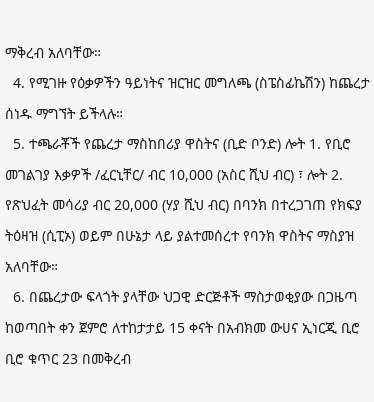ማቅረብ አለባቸው።
  4. የሚገዙ የዕቃዎችን ዓይነትና ዝርዝር መግለጫ (ስፔስፊኬሽን) ከጨረታ ሰነዱ ማግኘት ይችላሉ።
  5. ተጫራቾች የጨረታ ማስከበሪያ ዋስትና (ቢድ ቦንድ) ሎት 1. የቢሮ መገልገያ እቃዎች /ፈርኒቸር/ ብር 10,000 (አስር ሺህ ብር) ፣ ሎት 2. የጽህፈት መሳሪያ ብር 20,000 (ሃያ ሺህ ብር) በባንክ በተረጋገጠ የክፍያ ትዕዛዝ (ሲፒኦ) ወይም በሁኔታ ላይ ያልተመሰረተ የባንክ ዋስትና ማስያዝ አለባቸው።
  6. በጨረታው ፍላጎት ያላቸው ህጋዊ ድርጅቶች ማስታወቂያው በጋዜጣ ከወጣበት ቀን ጀምሮ ለተከታታይ 15 ቀናት በአብክመ ውሀና ኢነርጂ ቢሮ ቢሮ ቁጥር 23 በመቅረብ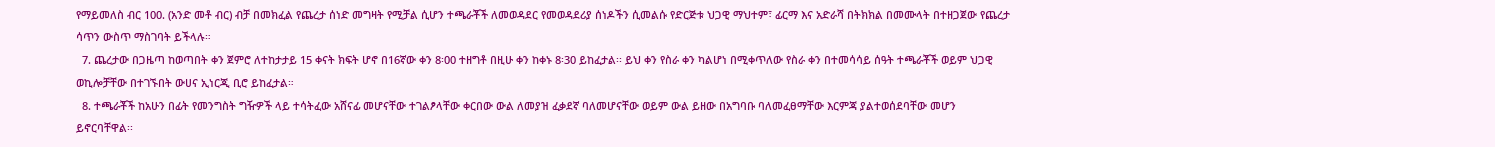የማይመለስ ብር 100. (አንድ መቶ ብር) ብቻ በመክፈል የጨረታ ሰነድ መግዛት የሚቻል ሲሆን ተጫራቾች ለመወዳደር የመወዳደሪያ ሰነዶችን ሲመልሱ የድርጅቱ ህጋዊ ማህተም፣ ፊርማ እና አድራሻ በትክክል በመሙላት በተዘጋጀው የጨረታ ሳጥን ውስጥ ማስገባት ይችላሉ።
  7. ጨረታው በጋዜጣ ከወጣበት ቀን ጀምሮ ለተከታታይ 15 ቀናት ክፍት ሆኖ በ16ኛው ቀን 8፡00 ተዘግቶ በዚሁ ቀን ከቀኑ 8፡30 ይከፈታል፡፡ ይህ ቀን የስራ ቀን ካልሆነ በሚቀጥለው የስራ ቀን በተመሳሳይ ሰዓት ተጫራቾች ወይም ህጋዊ ወኪሎቻቸው በተገኙበት ውሀና ኢነርጂ ቢሮ ይከፈታል።
  8. ተጫራቾች ከአሁን በፊት የመንግስት ግዥዎች ላይ ተሳትፈው አሸናፊ መሆናቸው ተገልፆላቸው ቀርበው ውል ለመያዝ ፈቃደኛ ባለመሆናቸው ወይም ውል ይዘው በአግባቡ ባለመፈፀማቸው እርምጃ ያልተወሰደባቸው መሆን ይኖርባቸዋል፡፡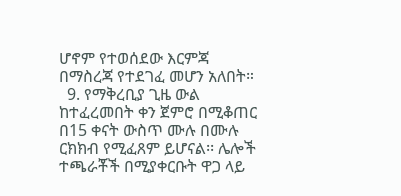ሆኖም የተወሰደው እርምጃ በማስረጃ የተደገፈ መሆን አለበት።
  9. የማቅረቢያ ጊዜ ውል ከተፈረመበት ቀን ጀምሮ በሚቆጠር በ15 ቀናት ውስጥ ሙሉ በሙሉ ርክክብ የሚፈጸም ይሆናል፡፡ ሌሎች ተጫራቾች በሚያቀርቡት ዋጋ ላይ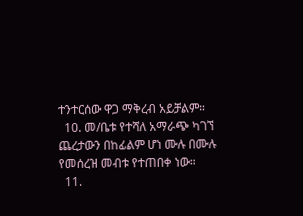ተንተርሰው ዋጋ ማቅረብ አይቻልም።
  10. መ/ቤቱ የተሻለ አማራጭ ካገኘ ጨረታውን በከፊልም ሆነ ሙሉ በሙሉ የመሰረዝ መብቱ የተጠበቀ ነው።
  11.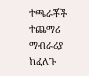ተጫራቾች ተጨማሪ ማብራሪያ ከፈለጉ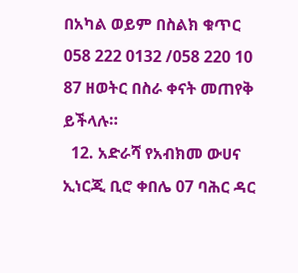በአካል ወይም በስልክ ቁጥር 058 222 0132 /058 220 10 87 ዘወትር በስራ ቀናት መጠየቅ ይችላሉ።
  12. አድራሻ የአብክመ ውሀና ኢነርጂ ቢሮ ቀበሌ 07 ባሕር ዳር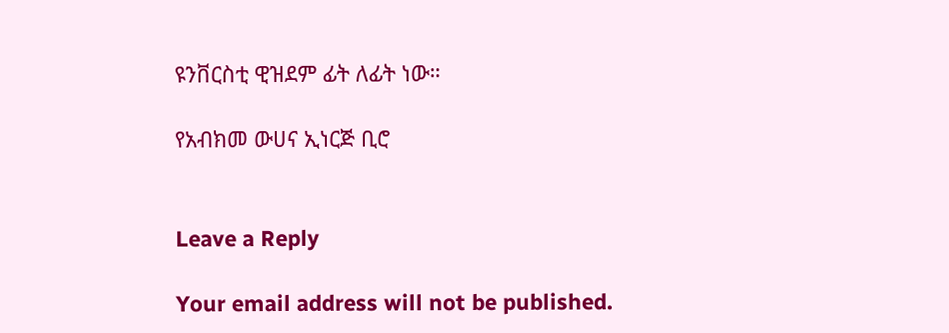ዩንቨርስቲ ዊዝደም ፊት ለፊት ነው።

የአብክመ ውሀና ኢነርጅ ቢሮ


Leave a Reply

Your email address will not be published.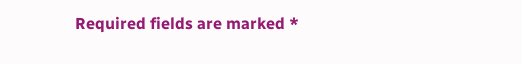Required fields are marked *